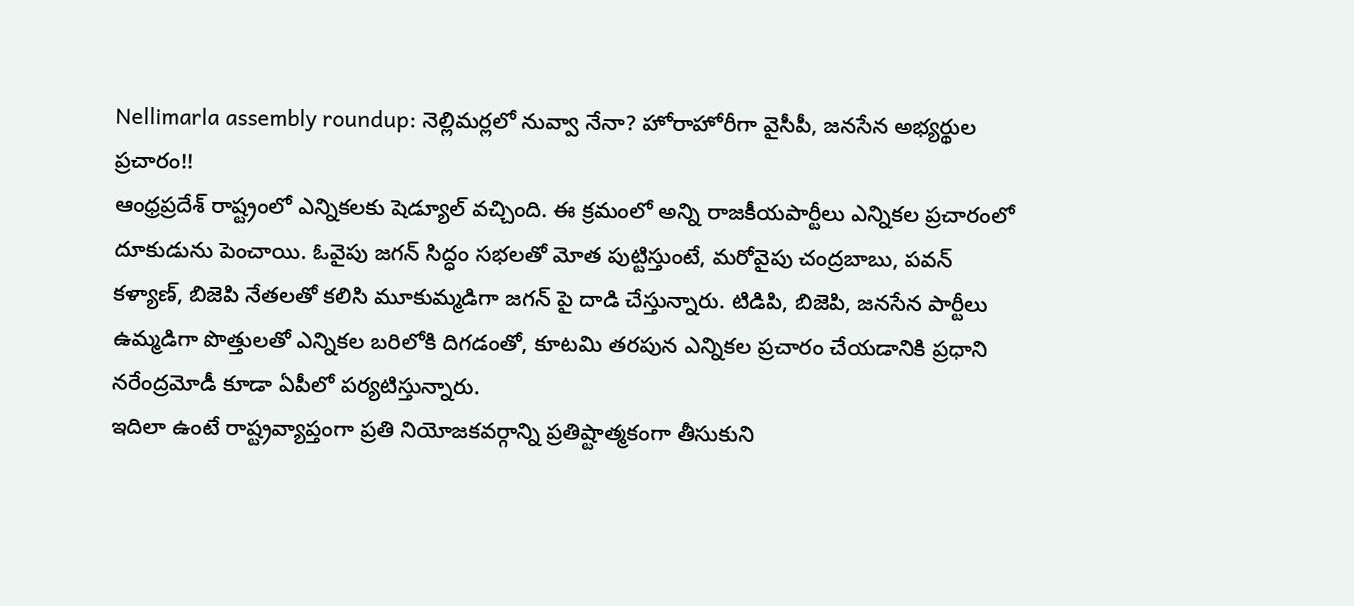Nellimarla assembly roundup: నెల్లిమర్లలో నువ్వా నేనా? హోరాహోరీగా వైసీపీ, జనసేన అభ్యర్థుల ప్రచారం!!
ఆంధ్రప్రదేశ్ రాష్ట్రంలో ఎన్నికలకు షెడ్యూల్ వచ్చింది. ఈ క్రమంలో అన్ని రాజకీయపార్టీలు ఎన్నికల ప్రచారంలో దూకుడును పెంచాయి. ఓవైపు జగన్ సిద్ధం సభలతో మోత పుట్టిస్తుంటే, మరోవైపు చంద్రబాబు, పవన్ కళ్యాణ్, బిజెపి నేతలతో కలిసి మూకుమ్మడిగా జగన్ పై దాడి చేస్తున్నారు. టిడిపి, బిజెపి, జనసేన పార్టీలు ఉమ్మడిగా పొత్తులతో ఎన్నికల బరిలోకి దిగడంతో, కూటమి తరపున ఎన్నికల ప్రచారం చేయడానికి ప్రధాని నరేంద్రమోడీ కూడా ఏపీలో పర్యటిస్తున్నారు.
ఇదిలా ఉంటే రాష్ట్రవ్యాప్తంగా ప్రతి నియోజకవర్గాన్ని ప్రతిష్టాత్మకంగా తీసుకుని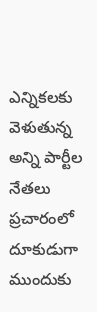ఎన్నికలకు వెళుతున్న అన్ని పార్టీల నేతలు ప్రచారంలో దూకుడుగా ముందుకు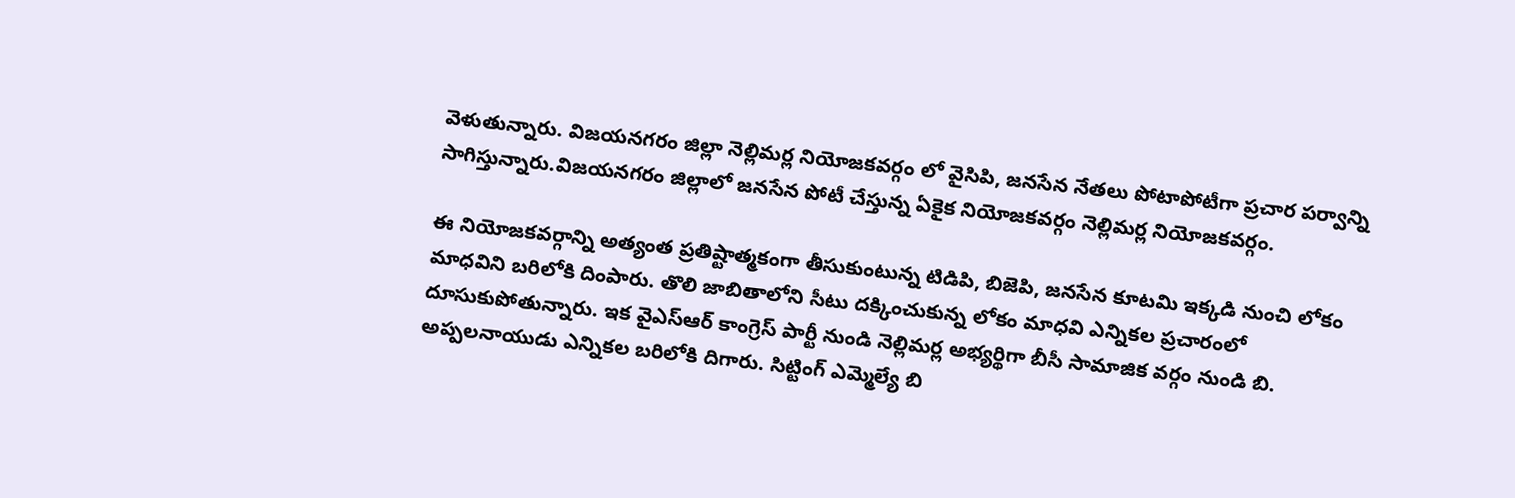వెళుతున్నారు. విజయనగరం జిల్లా నెల్లిమర్ల నియోజకవర్గం లో వైసిపి, జనసేన నేతలు పోటాపోటీగా ప్రచార పర్వాన్ని సాగిస్తున్నారు.విజయనగరం జిల్లాలో జనసేన పోటీ చేస్తున్న ఏకైక నియోజకవర్గం నెల్లిమర్ల నియోజకవర్గం.

ఈ నియోజకవర్గాన్ని అత్యంత ప్రతిష్టాత్మకంగా తీసుకుంటున్న టిడిపి, బిజెపి, జనసేన కూటమి ఇక్కడి నుంచి లోకం మాధవిని బరిలోకి దింపారు. తొలి జాబితాలోని సీటు దక్కించుకున్న లోకం మాధవి ఎన్నికల ప్రచారంలో దూసుకుపోతున్నారు. ఇక వైఎస్ఆర్ కాంగ్రెస్ పార్టీ నుండి నెల్లిమర్ల అభ్యర్థిగా బీసీ సామాజిక వర్గం నుండి బి. అప్పలనాయుడు ఎన్నికల బరిలోకి దిగారు. సిట్టింగ్ ఎమ్మెల్యే బి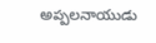అప్పలనాయుడు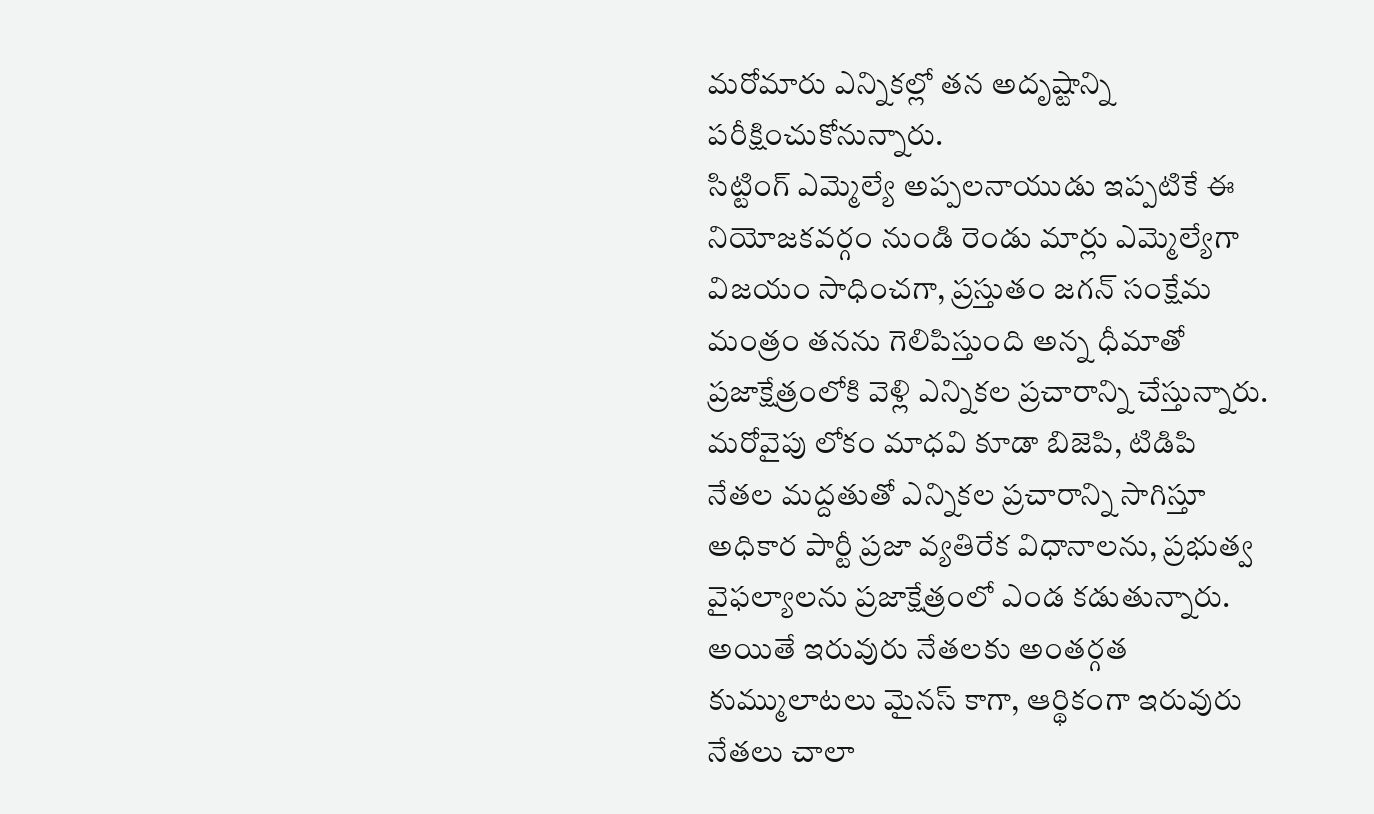మరోమారు ఎన్నికల్లో తన అదృష్టాన్ని పరీక్షించుకోనున్నారు.
సిట్టింగ్ ఎమ్మెల్యే అప్పలనాయుడు ఇప్పటికే ఈ నియోజకవర్గం నుండి రెండు మార్లు ఎమ్మెల్యేగా విజయం సాధించగా, ప్రస్తుతం జగన్ సంక్షేమ మంత్రం తనను గెలిపిస్తుంది అన్న ధీమాతో ప్రజాక్షేత్రంలోకి వెళ్లి ఎన్నికల ప్రచారాన్ని చేస్తున్నారు. మరోవైపు లోకం మాధవి కూడా బిజెపి, టిడిపి నేతల మద్దతుతో ఎన్నికల ప్రచారాన్ని సాగిస్తూ అధికార పార్టీ ప్రజా వ్యతిరేక విధానాలను, ప్రభుత్వ వైఫల్యాలను ప్రజాక్షేత్రంలో ఎండ కడుతున్నారు.
అయితే ఇరువురు నేతలకు అంతర్గత కుమ్ములాటలు మైనస్ కాగా, ఆర్థికంగా ఇరువురు నేతలు చాలా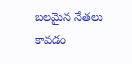బలమైన నేతలు కావడం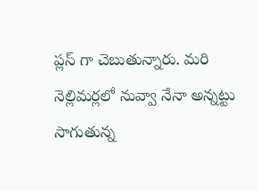ప్లస్ గా చెబుతున్నారు. మరి నెల్లిమర్లలో నువ్వా నేనా అన్నట్టు సాగుతున్న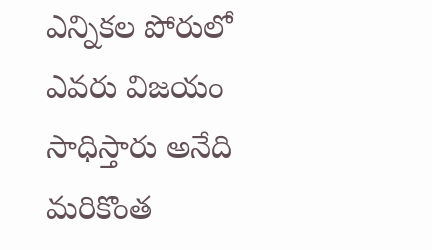ఎన్నికల పోరులో ఎవరు విజయం సాధిస్తారు అనేది మరికొంత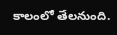కాలంలో తేలనుంది.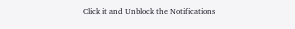Click it and Unblock the Notifications